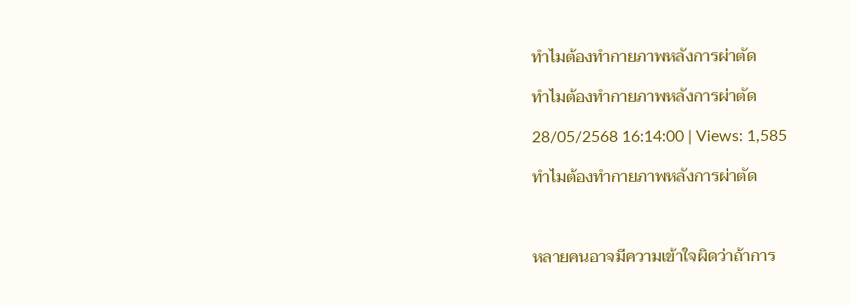ทำไมต้องทำกายภาพหลังการผ่าตัด

ทำไมต้องทำกายภาพหลังการผ่าตัด

28/05/2568 16:14:00 | Views: 1,585

ทำไมต้องทำกายภาพหลังการผ่าตัด



หลายคนอาจมีความเข้าใจผิดว่าถ้าการ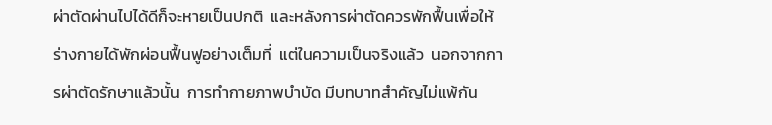ผ่าตัดผ่านไปได้ดีก็จะหายเป็นปกติ  และหลังการผ่าตัดควรพักฟื้นเพื่อให้ร่างกายได้พักผ่อนฟื้นฟูอย่างเต็มที่  แต่ในความเป็นจริงแล้ว  นอกจากการผ่าตัดรักษาแล้วนั้น  การทำกายภาพบำบัด มีบทบาทสำคัญไม่แพ้กัน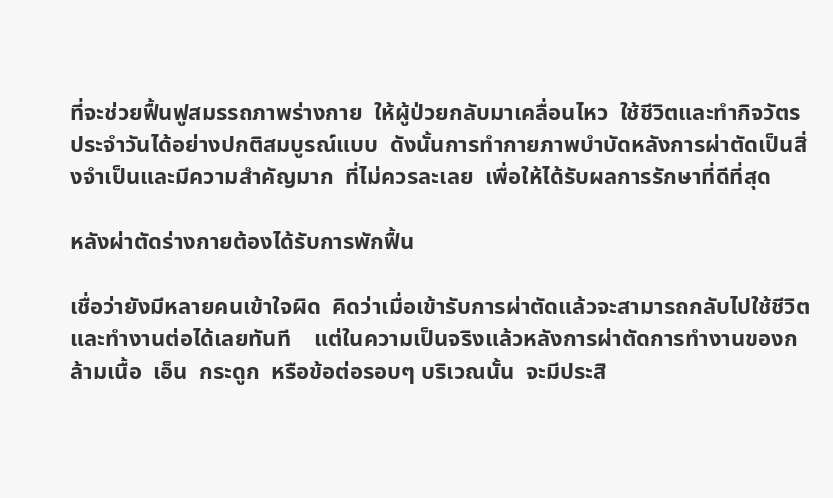ที่จะช่วยฟื้นฟูสมรรถภาพร่างกาย  ให้ผู้ป่วยกลับมาเคลื่อนไหว  ใช้ชีวิตและทำกิจวัตรประจำวันได้อย่างปกติสมบูรณ์แบบ  ดังนั้นการทำกายภาพบำบัดหลังการผ่าตัดเป็นสิ่งจำเป็นและมีความสำคัญมาก  ที่ไม่ควรละเลย  เพื่อให้ได้รับผลการรักษาที่ดีที่สุด

หลังผ่าตัดร่างกายต้องได้รับการพักฟื้น

เชื่อว่ายังมีหลายคนเข้าใจผิด  คิดว่าเมื่อเข้ารับการผ่าตัดแล้วจะสามารถกลับไปใช้ชีวิตและทำงานต่อได้เลยทันที    แต่ในความเป็นจริงแล้วหลังการผ่าตัดการทำงานของกล้ามเนื้อ  เอ็น  กระดูก  หรือข้อต่อรอบๆ บริเวณนั้น  จะมีประสิ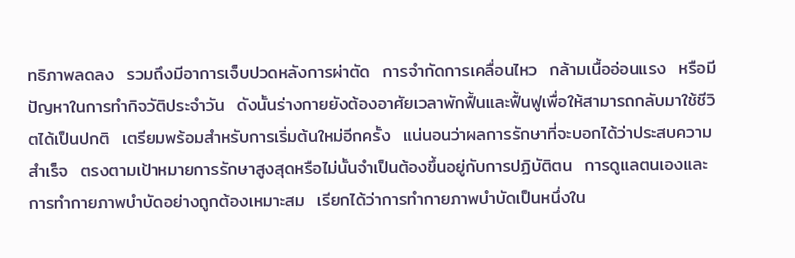ทธิภาพลดลง  รวมถึงมีอาการเจ็บปวดหลังการผ่าตัด  การจำกัดการเคลื่อนไหว  กล้ามเนื้ออ่อนแรง  หรือมีปัญหาในการทำกิจวัติประจำวัน  ดังนั้นร่างกายยังต้องอาศัยเวลาพักฟื้นและฟื้นฟูเพื่อให้สามารถกลับมาใช้ชีวิตได้เป็นปกติ  เตรียมพร้อมสำหรับการเริ่มต้นใหม่อีกครั้ง  แน่นอนว่าผลการรักษาที่จะบอกได้ว่าประสบความสำเร็จ  ตรงตามเป้าหมายการรักษาสูงสุดหรือไม่นั้นจำเป็นต้องขึ้นอยู่กับการปฏิบัติตน  การดูแลตนเองและการทำกายภาพบำบัดอย่างถูกต้องเหมาะสม  เรียกได้ว่าการทำกายภาพบำบัดเป็นหนึ่งใน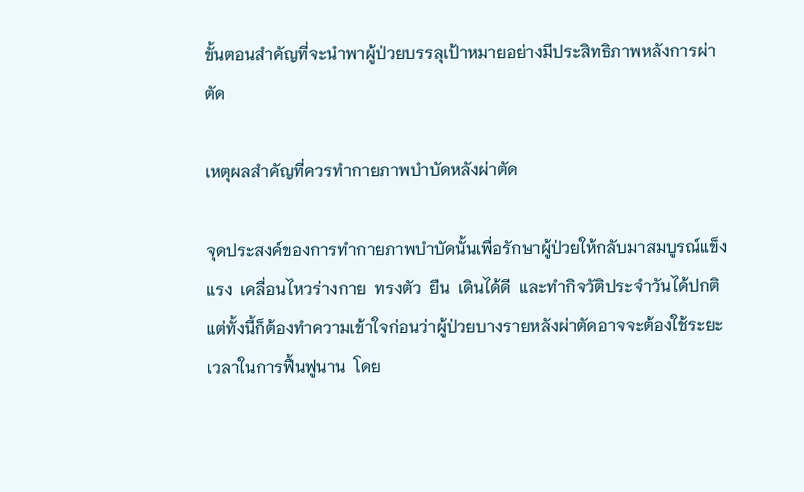ขั้นตอนสำคัญที่จะนำพาผู้ป่วยบรรลุเป้าหมายอย่างมีประสิทธิภาพหลังการผ่าตัด

เหตุผลสำคัญที่ควรทำกายภาพบำบัดหลังผ่าตัด

จุดประสงค์ของการทำกายภาพบำบัดนั้นเพื่อรักษาผู้ป่วยให้กลับมาสมบูรณ์แข็งแรง  เคลื่อนไหวร่างกาย  ทรงตัว  ยืน  เดินได้ดี  และทำกิจวัติประจำวันได้ปกติ  แต่ทั้งนี้ก็ต้องทำความเข้าใจก่อนว่าผู้ป่วยบางรายหลังผ่าตัดอาจจะต้องใช้ระยะเวลาในการฟื้นฟูนาน  โดย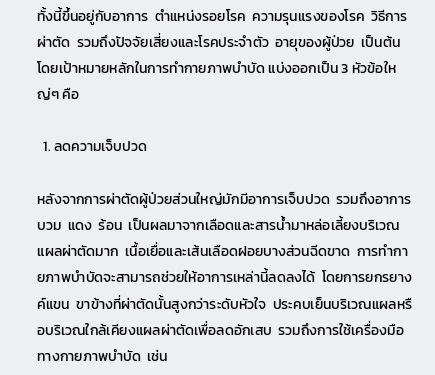ทั้งนี้ขึ้นอยู่กับอาการ  ตำแหน่งรอยโรค  ความรุนแรงของโรค  วิธีการผ่าตัด  รวมถึงปัจจัยเสี่ยงและโรคประจำตัว  อายุของผู้ป่วย  เป็นต้น  โดยเป้าหมายหลักในการทำกายภาพบำบัด แบ่งออกเป็น 3 หัวข้อใหญ่ๆ คือ

  1. ลดความเจ็บปวด

หลังจากการผ่าตัดผู้ป่วยส่วนใหญ่มักมีอาการเจ็บปวด  รวมถึงอาการบวม  แดง  ร้อน  เป็นผลมาจากเลือดและสารน้ำมาหล่อเลี้ยงบริเวณแผลผ่าตัดมาก  เนื้อเยื่อและเส้นเลือดฝอยบางส่วนฉีดขาด  การทำกายภาพบำบัดจะสามารถช่วยให้อาการเหล่านี้ลดลงได้  โดยการยกรยางค์แขน  ขาข้างที่ผ่าตัดนั้นสูงกว่าระดับหัวใจ  ประคบเย็นบริเวณแผลหรือบริเวณใกล้เคียงแผลผ่าตัดเพื่อลดอักเสบ  รวมถึงการใช้เครื่องมือทางกายภาพบำบัด  เช่น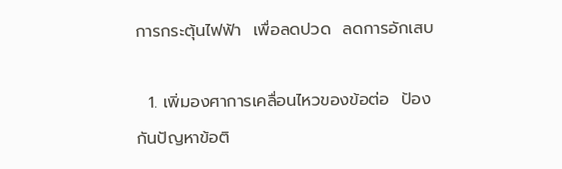การกระตุ้นไฟฟ้า  เพื่อลดปวด  ลดการอักเสบ

  1. เพิ่มองศาการเคลื่อนไหวของข้อต่อ  ป้องกันปัญหาข้อติ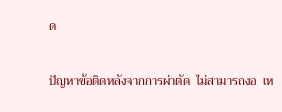ด

ปัญหาข้อติดหลังจากการผ่าตัด  ไม่สามารถงอ  เห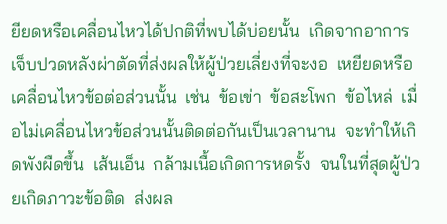ยียดหรือเคลื่อนไหวได้ปกติที่พบได้บ่อยนั้น  เกิดจากอาการเจ็บปวดหลังผ่าตัดที่ส่งผลให้ผู้ป่วยเลี่ยงที่จะงอ  เหยียดหรือเคลื่อนไหวข้อต่อส่วนนั้น  เช่น  ข้อเข่า  ข้อสะโพก  ข้อไหล่  เมื่อไม่เคลื่อนไหวข้อส่วนนั้นติดต่อกันเป็นเวลานาน  จะทำให้เกิดพังผืดขึ้น  เส้นเอ็น  กล้ามเนื้อเกิดการหดรั้ง  จนในที่สุดผู้ป่วยเกิดภาวะข้อติด  ส่งผล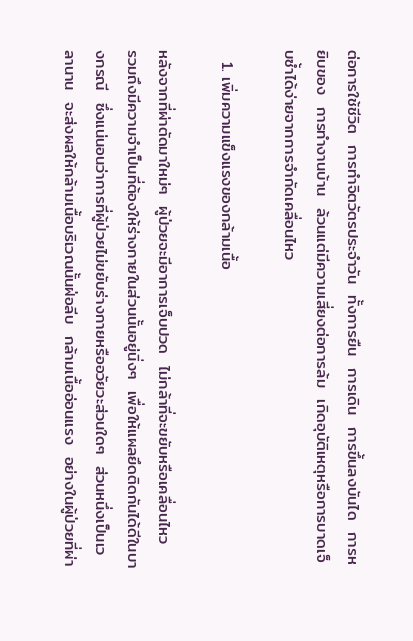ต่อการใช้ชีวิต  การทำจิตวัตรประจำวัน  ทั้งการยืน  การเดิน  การขึ้นลงบันได  การหยิบของ  การทำงานบ้าน  ล้วนแต่มีความเสี่ยงต่อการล้ม  เกิดอุบัติเหตุหรือการบาดเจ็บซ้ำได้ง่ายจากการจำกัดเคลื่อนไหว

  1. เพิ่มความแข็งแรงของกล้ามเนื้อ

หลังจากที่ผ่าตัดมาใหม่ๆ  ผู้ป่วยจะมีอาการเจ็บปวด  ไม่กล้าที่จะขยับหรือเคลื่อนไหว   รวมถึงมีความจำเป็นที่ต้องให้ร่างกายในส่วนนั้นอยู่นิ่งๆ  เพื่อให้แผลยึดติดกันได้ดีในบางกรณี  ซึ่งแน่นอนว่าการที่ผู้ป่วยไม่ขยับร่างกายหรืออวัยวะส่วนใดๆ  ส่วนหนึ่งเป็นเวลานาน  จะส่งผลให้กล้ามเนื้อบริเวณนั้นฝ่อลีบ  กล้ามเนื้ออ่อนแรง  อย่างในผู้ป่วยที่ผ่า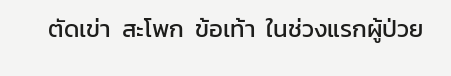ตัดเข่า  สะโพก  ข้อเท้า  ในช่วงแรกผู้ป่วย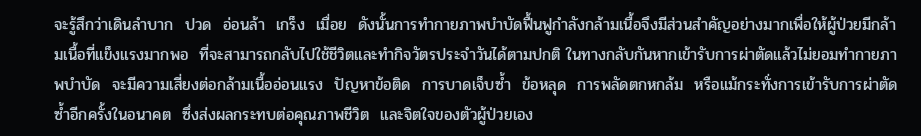จะรู้สึกว่าเดินลำบาก  ปวด  อ่อนล้า  เกร็ง  เมื่อย  ดังนั้นการทำกายภาพบำบัดฟื้นฟูกำลังกล้ามเนื้อจึงมีส่วนสำคัญอย่างมากเพื่อให้ผู้ป่วยมีกล้ามเนื้อที่แข็งแรงมากพอ  ที่จะสามารถกลับไปใช้ชีวิตและทำกิจวัตรประจำวันได้ตามปกติ ในทางกลับกันหากเข้ารับการผ่าตัดแล้วไม่ยอมทำกายภาพบำบัด  จะมีความเสี่ยงต่อกล้ามเนื้ออ่อนแรง  ปัญหาข้อติด  การบาดเจ็บซ้ำ  ข้อหลุด  การพลัดตกหกล้ม  หรือแม้กระทั่งการเข้ารับการผ่าตัดซ้ำอีกครั้งในอนาคต  ซึ่งส่งผลกระทบต่อคุณภาพชีวิต  และจิตใจของตัวผู้ป่วยเอง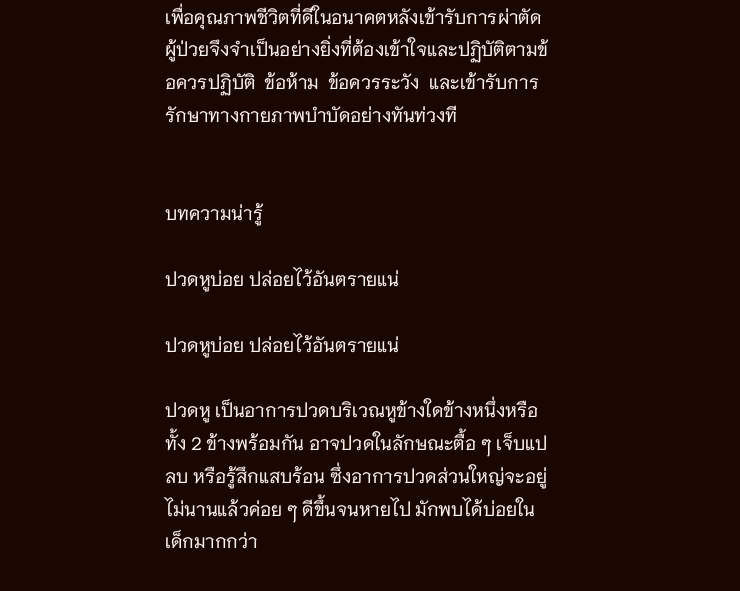เพื่อคุณภาพชีวิตที่ดีในอนาคตหลังเข้ารับการผ่าตัด  ผู้ป่วยจึงจำเป็นอย่างยิ่งที่ต้องเข้าใจและปฏิบัติตามข้อควรปฏิบัติ  ข้อห้าม  ข้อควรระวัง  และเข้ารับการรักษาทางกายภาพบำบัดอย่างทันท่วงที


บทความน่ารู้

ปวดหูบ่อย ปล่อยไว้อันตรายแน่

ปวดหูบ่อย ปล่อยไว้อันตรายแน่

ปวดหู เป็นอาการปวดบริเวณหูข้างใดข้างหนึ่งหรือทั้ง 2 ข้างพร้อมกัน อาจปวดในลักษณะตื้อ ๆ เจ็บแปลบ หรือรู้สึกแสบร้อน ซึ่งอาการปวดส่วนใหญ่จะอยู่ไม่นานแล้วค่อย ๆ ดีขึ้นจนหายไป มักพบได้บ่อยในเด็กมากกว่า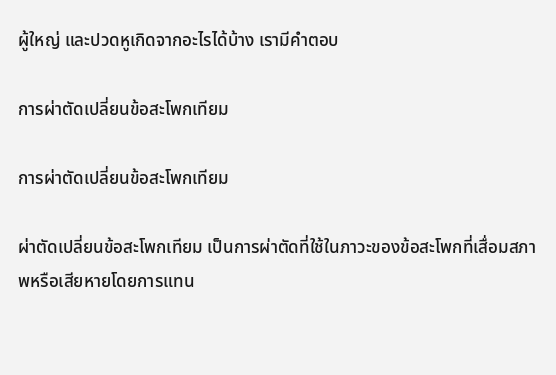ผู้ใหญ่ และปวดหูเกิดจากอะไรได้บ้าง เรามีคำตอบ

การผ่าตัดเปลี่ยนข้อสะโพกเทียม

การผ่าตัดเปลี่ยนข้อสะโพกเทียม

ผ่าตัดเปลี่ยนข้อสะโพกเทียม เป็นการผ่าตัดที่ใช้ในภาวะของข้อสะโพกที่เสื่อมสภาพหรือเสียหายโดยการแทน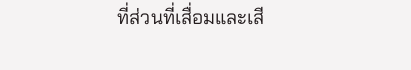ที่ส่วนที่เสื่อมและเสี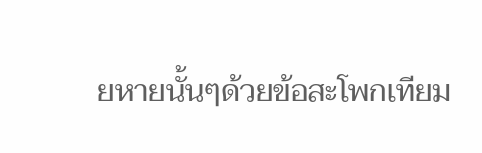ยหายนั้นๆด้วยข้อสะโพกเทียม